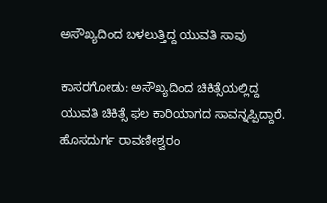ಅಸೌಖ್ಯದಿಂದ ಬಳಲುತ್ತಿದ್ದ ಯುವತಿ ಸಾವು

ಕಾಸರಗೋಡು: ಅಸೌಖ್ಯದಿಂದ ಚಿಕಿತ್ಸೆಯಲ್ಲಿದ್ದ ಯುವತಿ ಚಿಕಿತ್ಸೆ ಫಲ ಕಾರಿಯಾಗದ ಸಾವನ್ನಪ್ಪಿದ್ದಾರೆ. ಹೊಸದುರ್ಗ ರಾವಣೀಶ್ವರಂ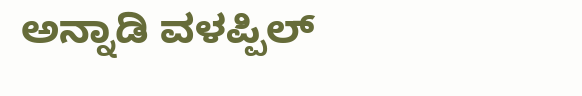ಅನ್ನಾಡಿ ವಳಪ್ಪಿಲ್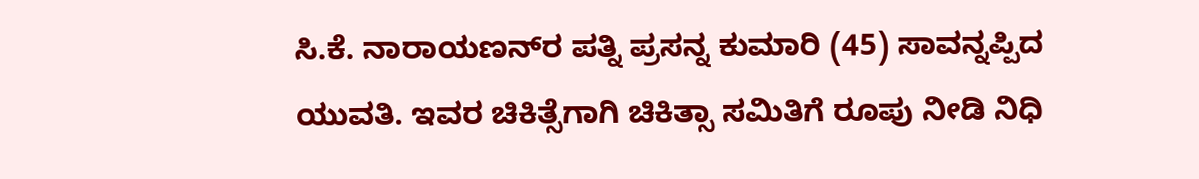ಸಿ.ಕೆ. ನಾರಾಯಣನ್‌ರ ಪತ್ನಿ ಪ್ರಸನ್ನ ಕುಮಾರಿ (45) ಸಾವನ್ನಪ್ಪಿದ ಯುವತಿ. ಇವರ ಚಿಕಿತ್ಸೆಗಾಗಿ ಚಿಕಿತ್ಸಾ ಸಮಿತಿಗೆ ರೂಪು ನೀಡಿ ನಿಧಿ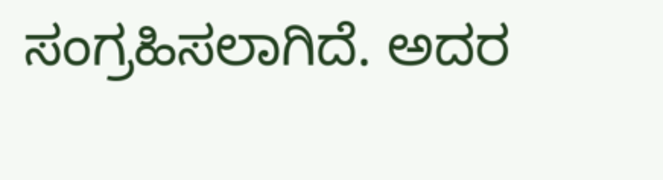ಸಂಗ್ರಹಿಸಲಾಗಿದೆ. ಅದರ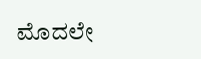ಮೊದಲೇ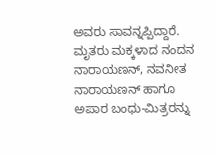ಅವರು ಸಾವನ್ನಪ್ಪಿದ್ದಾರೆ. ಮೃತರು ಮಕ್ಕಳಾದ ನಂದನ ನಾರಾಯಣನ್, ನವನೀತ ನಾರಾಯಣನ್ ಹಾಗೂ ಅಪಾರ ಬಂಧು-ಮಿತ್ರರನ್ನು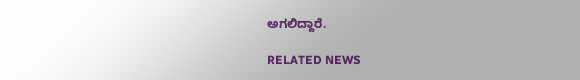ಅಗಲಿದ್ದಾರೆ.

RELATED NEWS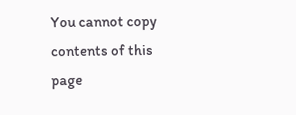You cannot copy contents of this page